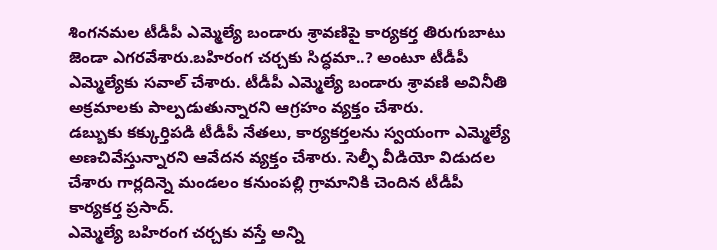శింగనమల టీడీపీ ఎమ్మెల్యే బండారు శ్రావణిపై కార్యకర్త తిరుగుబాటు జెండా ఎగరవేశారు.బహిరంగ చర్చకు సిద్ధమా..? అంటూ టీడీపీ ఎమ్మెల్యేకు సవాల్ చేశారు. టీడీపీ ఎమ్మెల్యే బండారు శ్రావణి అవినీతి అక్రమాలకు పాల్పడుతున్నారని ఆగ్రహం వ్యక్తం చేశారు.
డబ్బుకు కక్కుర్తిపడి టీడీపీ నేతలు, కార్యకర్తలను స్వయంగా ఎమ్మెల్యే అణచివేస్తున్నారని ఆవేదన వ్యక్తం చేశారు. సెల్ఫీ వీడియో విడుదల చేశారు గార్లదిన్నె మండలం కనుంపల్లి గ్రామానికి చెందిన టీడీపీ కార్యకర్త ప్రసాద్.
ఎమ్మెల్యే బహిరంగ చర్చకు వస్తే అన్ని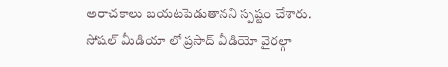అరాచకాలు బయటపెడుతానని స్పష్టం చేశారు. సోషల్ మీడియా లో ప్రసాద్ వీడియో వైరల్గా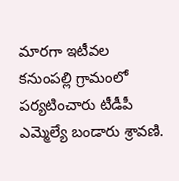మారగా ఇటీవల కనుంపల్లి గ్రామంలో పర్యటించారు టీడీపీ ఎమ్మెల్యే బండారు శ్రావణి.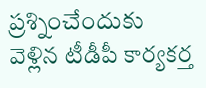ప్రశ్నించేందుకు వెళ్లిన టీడీపీ కార్యకర్త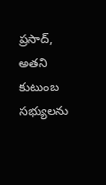ప్రసాద్, అతని కుటుంబ సభ్యులను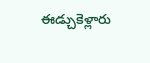ఈడ్చుకెళ్లారు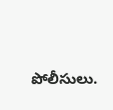పోలీసులు.